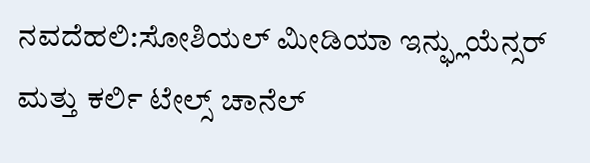ನವದೆಹಲಿ:ಸೋಶಿಯಲ್ ಮೀಡಿಯಾ ಇನ್ಫ್ಲುಯೆನ್ಸರ್ ಮತ್ತು ಕರ್ಲಿ ಟೇಲ್ಸ್ ಚಾನೆಲ್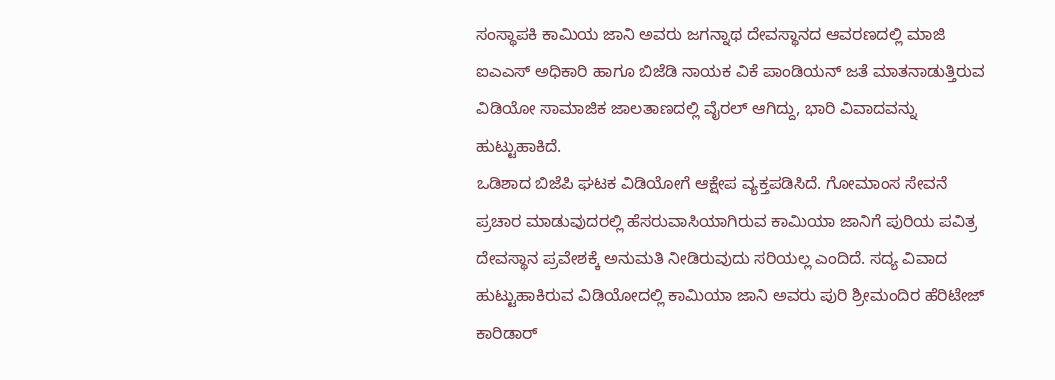ಸಂಸ್ಥಾಪಕಿ ಕಾಮಿಯ ಜಾನಿ ಅವರು ಜಗನ್ನಾಥ ದೇವಸ್ಥಾನದ ಆವರಣದಲ್ಲಿ ಮಾಜಿ ಐಎಎಸ್ ಅಧಿಕಾರಿ ಹಾಗೂ ಬಿಜೆಡಿ ನಾಯಕ ವಿಕೆ ಪಾಂಡಿಯನ್ ಜತೆ ಮಾತನಾಡುತ್ತಿರುವ ವಿಡಿಯೋ ಸಾಮಾಜಿಕ ಜಾಲತಾಣದಲ್ಲಿ ವೈರಲ್ ಆಗಿದ್ದು, ಭಾರಿ ವಿವಾದವನ್ನು ಹುಟ್ಟುಹಾಕಿದೆ.
ಒಡಿಶಾದ ಬಿಜೆಪಿ ಘಟಕ ವಿಡಿಯೋಗೆ ಆಕ್ಷೇಪ ವ್ಯಕ್ತಪಡಿಸಿದೆ. ಗೋಮಾಂಸ ಸೇವನೆ ಪ್ರಚಾರ ಮಾಡುವುದರಲ್ಲಿ ಹೆಸರುವಾಸಿಯಾಗಿರುವ ಕಾಮಿಯಾ ಜಾನಿಗೆ ಪುರಿಯ ಪವಿತ್ರ ದೇವಸ್ಥಾನ ಪ್ರವೇಶಕ್ಕೆ ಅನುಮತಿ ನೀಡಿರುವುದು ಸರಿಯಲ್ಲ ಎಂದಿದೆ. ಸದ್ಯ ವಿವಾದ ಹುಟ್ಟುಹಾಕಿರುವ ವಿಡಿಯೋದಲ್ಲಿ ಕಾಮಿಯಾ ಜಾನಿ ಅವರು ಪುರಿ ಶ್ರೀಮಂದಿರ ಹೆರಿಟೇಜ್ ಕಾರಿಡಾರ್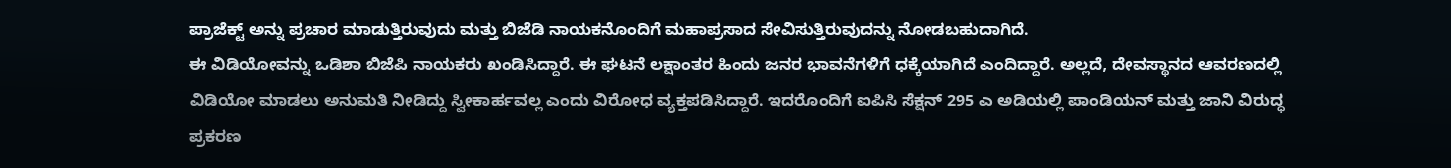ಪ್ರಾಜೆಕ್ಟ್ ಅನ್ನು ಪ್ರಚಾರ ಮಾಡುತ್ತಿರುವುದು ಮತ್ತು ಬಿಜೆಡಿ ನಾಯಕನೊಂದಿಗೆ ಮಹಾಪ್ರಸಾದ ಸೇವಿಸುತ್ತಿರುವುದನ್ನು ನೋಡಬಹುದಾಗಿದೆ.
ಈ ವಿಡಿಯೋವನ್ನು ಒಡಿಶಾ ಬಿಜೆಪಿ ನಾಯಕರು ಖಂಡಿಸಿದ್ದಾರೆ. ಈ ಘಟನೆ ಲಕ್ಷಾಂತರ ಹಿಂದು ಜನರ ಭಾವನೆಗಳಿಗೆ ಧಕ್ಕೆಯಾಗಿದೆ ಎಂದಿದ್ದಾರೆ. ಅಲ್ಲದೆ, ದೇವಸ್ಥಾನದ ಆವರಣದಲ್ಲಿ ವಿಡಿಯೋ ಮಾಡಲು ಅನುಮತಿ ನೀಡಿದ್ದು ಸ್ವೀಕಾರ್ಹವಲ್ಲ ಎಂದು ವಿರೋಧ ವ್ಯಕ್ತಪಡಿಸಿದ್ದಾರೆ. ಇದರೊಂದಿಗೆ ಐಪಿಸಿ ಸೆಕ್ಷನ್ 295 ಎ ಅಡಿಯಲ್ಲಿ ಪಾಂಡಿಯನ್ ಮತ್ತು ಜಾನಿ ವಿರುದ್ಧ ಪ್ರಕರಣ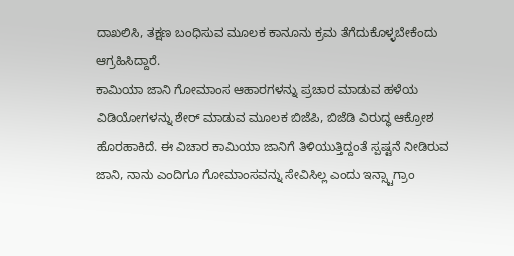ದಾಖಲಿಸಿ, ತಕ್ಷಣ ಬಂಧಿಸುವ ಮೂಲಕ ಕಾನೂನು ಕ್ರಮ ತೆಗೆದುಕೊಳ್ಳಬೇಕೆಂದು ಆಗ್ರಹಿಸಿದ್ದಾರೆ.
ಕಾಮಿಯಾ ಜಾನಿ ಗೋಮಾಂಸ ಆಹಾರಗಳನ್ನು ಪ್ರಚಾರ ಮಾಡುವ ಹಳೆಯ ವಿಡಿಯೋಗಳನ್ನು ಶೇರ್ ಮಾಡುವ ಮೂಲಕ ಬಿಜೆಪಿ, ಬಿಜೆಡಿ ವಿರುದ್ಧ ಆಕ್ರೋಶ ಹೊರಹಾಕಿದೆ. ಈ ವಿಚಾರ ಕಾಮಿಯಾ ಜಾನಿಗೆ ತಿಳಿಯುತ್ತಿದ್ದಂತೆ ಸ್ಪಷ್ಟನೆ ನೀಡಿರುವ ಜಾನಿ, ನಾನು ಎಂದಿಗೂ ಗೋಮಾಂಸವನ್ನು ಸೇವಿಸಿಲ್ಲ ಎಂದು ಇನ್ಸ್ಟಾಗ್ರಾಂ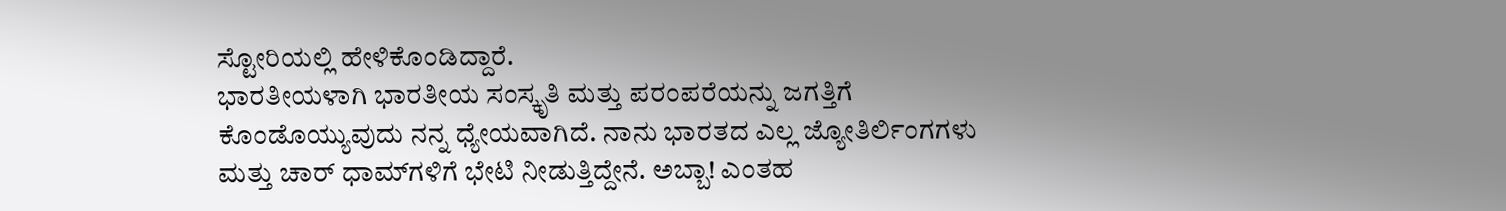ಸ್ಟೋರಿಯಲ್ಲಿ ಹೇಳಿಕೊಂಡಿದ್ದಾರೆ.
ಭಾರತೀಯಳಾಗಿ ಭಾರತೀಯ ಸಂಸ್ಕೃತಿ ಮತ್ತು ಪರಂಪರೆಯನ್ನು ಜಗತ್ತಿಗೆ ಕೊಂಡೊಯ್ಯುವುದು ನನ್ನ ಧ್ಯೇಯವಾಗಿದೆ. ನಾನು ಭಾರತದ ಎಲ್ಲ ಜ್ಯೋತಿರ್ಲಿಂಗಗಳು ಮತ್ತು ಚಾರ್ ಧಾಮ್‌ಗಳಿಗೆ ಭೇಟಿ ನೀಡುತ್ತಿದ್ದೇನೆ. ಅಬ್ಬಾ! ಎಂತಹ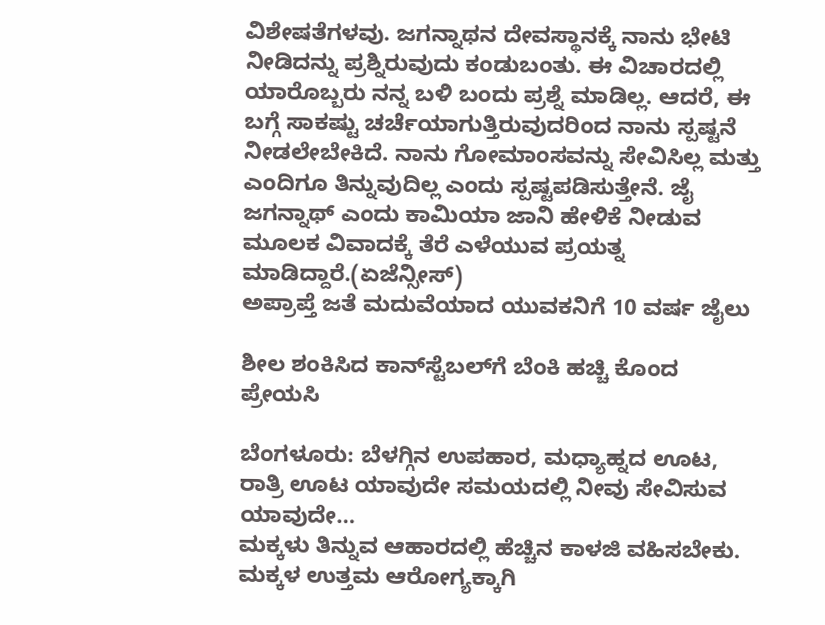ವಿಶೇಷತೆಗಳವು. ಜಗನ್ನಾಥನ ದೇವಸ್ಥಾನಕ್ಕೆ ನಾನು ಭೇಟಿ ನೀಡಿದನ್ನು ಪ್ರಶ್ನಿರುವುದು ಕಂಡುಬಂತು. ಈ ವಿಚಾರದಲ್ಲಿ ಯಾರೊಬ್ಬರು ನನ್ನ ಬಳಿ ಬಂದು ಪ್ರಶ್ನೆ ಮಾಡಿಲ್ಲ. ಆದರೆ, ಈ ಬಗ್ಗೆ ಸಾಕಷ್ಟು ಚರ್ಚೆಯಾಗುತ್ತಿರುವುದರಿಂದ ನಾನು ಸ್ಪಷ್ಟನೆ ನೀಡಲೇಬೇಕಿದೆ. ನಾನು ಗೋಮಾಂಸವನ್ನು ಸೇವಿಸಿಲ್ಲ ಮತ್ತು ಎಂದಿಗೂ ತಿನ್ನುವುದಿಲ್ಲ ಎಂದು ಸ್ಪಷ್ಟಪಡಿಸುತ್ತೇನೆ. ಜೈ ಜಗನ್ನಾಥ್ ಎಂದು ಕಾಮಿಯಾ ಜಾನಿ ಹೇಳಿಕೆ ನೀಡುವ ಮೂಲಕ ವಿವಾದಕ್ಕೆ ತೆರೆ ಎಳೆಯುವ ಪ್ರಯತ್ನ ಮಾಡಿದ್ದಾರೆ.(ಏಜೆನ್ಸೀಸ್)
ಅಪ್ರಾಪ್ತೆ ಜತೆ ಮದುವೆಯಾದ ಯುವಕನಿಗೆ 10 ವರ್ಷ ಜೈಲು

ಶೀಲ ಶಂಕಿಸಿದ ಕಾನ್‌ಸ್ಟೆಬಲ್‌ಗೆ ಬೆಂಕಿ ಹಚ್ಚಿ ಕೊಂದ ಪ್ರೇಯಸಿ

ಬೆಂಗಳೂರು: ಬೆಳಗ್ಗಿನ ಉಪಹಾರ, ಮಧ್ಯಾಹ್ನದ ಊಟ, ರಾತ್ರಿ ಊಟ ಯಾವುದೇ ಸಮಯದಲ್ಲಿ ನೀವು ಸೇವಿಸುವ ಯಾವುದೇ…
ಮಕ್ಕಳು ತಿನ್ನುವ ಆಹಾರದಲ್ಲಿ ಹೆಚ್ಚಿನ ಕಾಳಜಿ ವಹಿಸಬೇಕು. ಮಕ್ಕಳ ಉತ್ತಮ ಆರೋಗ್ಯಕ್ಕಾಗಿ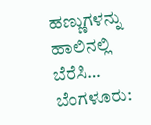ಹಣ್ಣುಗಳನ್ನು ಹಾಲಿನಲ್ಲಿ ಬೆರೆಸಿ…
ಬೆಂಗಳೂರು: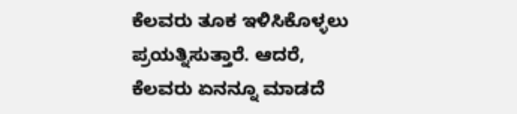ಕೆಲವರು ತೂಕ ಇಳಿಸಿಕೊಳ್ಳಲು ಪ್ರಯತ್ನಿಸುತ್ತಾರೆ. ಆದರೆ, ಕೆಲವರು ಏನನ್ನೂ ಮಾಡದೆ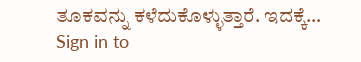ತೂಕವನ್ನು ಕಳೆದುಕೊಳ್ಳುತ್ತಾರೆ. ಇದಕ್ಕೆ…
Sign in to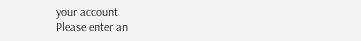your account
Please enter an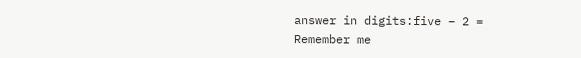answer in digits:five − 2 =
Remember me